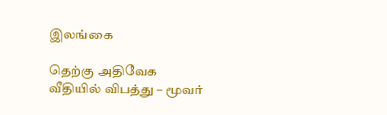இலங்கை

தெற்கு அதிவேக வீதியில் விபத்து – மூவர்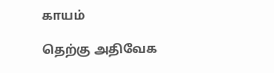காயம்

தெற்கு அதிவேக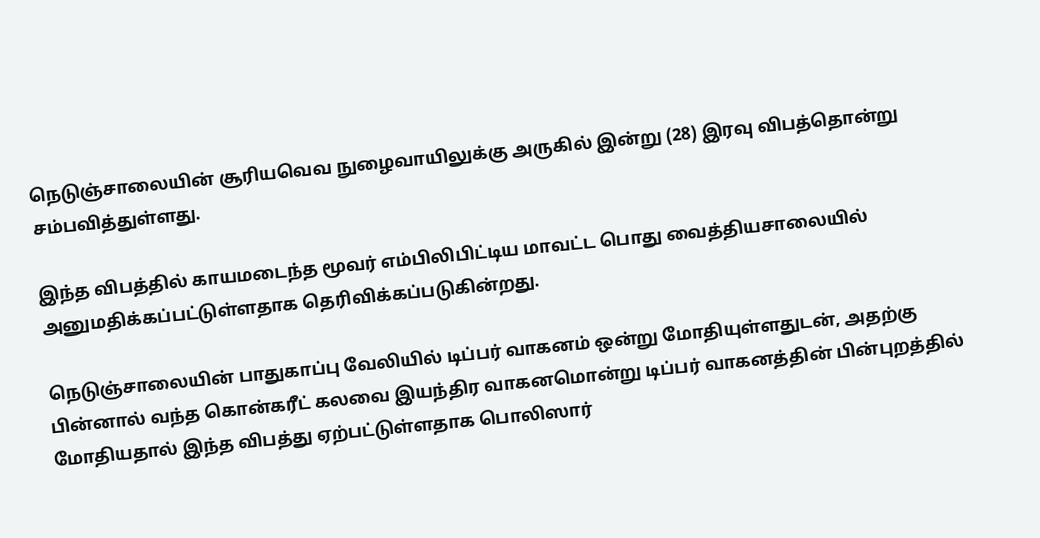நெடுஞ்சாலையின் சூரியவெவ நுழைவாயிலுக்கு அருகில் இன்று (28) இரவு விபத்தொன்று சம்பவித்துள்ளது.

இந்த விபத்தில் காயமடைந்த மூவர் எம்பிலிபிட்டிய மாவட்ட பொது வைத்தியசாலையில் அனுமதிக்கப்பட்டுள்ளதாக தெரிவிக்கப்படுகின்றது.

நெடுஞ்சாலையின் பாதுகாப்பு வேலியில் டிப்பர் வாகனம் ஒன்று மோதியுள்ளதுடன், அதற்கு பின்னால் வந்த கொன்கரீட் கலவை இயந்திர வாகனமொன்று டிப்பர் வாகனத்தின் பின்புறத்தில் மோதியதால் இந்த விபத்து ஏற்பட்டுள்ளதாக பொலிஸார்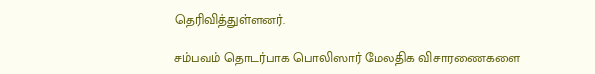தெரிவித்துள்ளனர்.

சம்பவம் தொடர்பாக பொலிஸார் மேலதிக விசாரணைகளை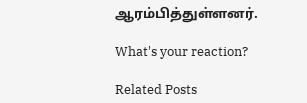ஆரம்பித்துள்ளனர்.

What's your reaction?

Related Posts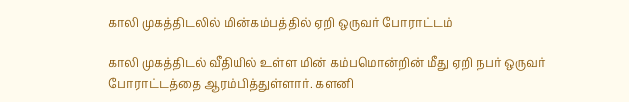காலி முகத்திடலில் மின்கம்பத்தில் ஏறி ஒருவர் போராட்டம்

காலி முகத்திடல் வீதியில் உள்ள மின் கம்பமொன்றின் மீது ஏறி நபர் ஒருவர் போராட்டத்தை ஆரம்பித்துள்ளார். களனி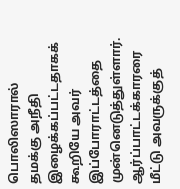பொலிஸாரால் தமக்கு அநீதி இழைக்கப்பட்டதாகக் கூறியே அவர் இப்போராட்டத்தை முன்னெடுத்துள்ளார். ஆர்ப்பாட்டக்காரரை மீட்டு அவருக்குத்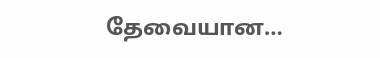தேவையான…